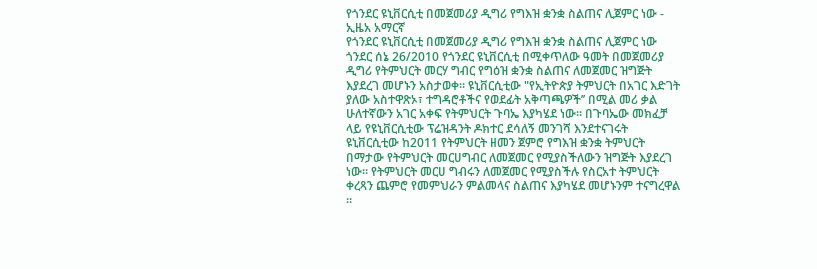የጎንደር ዩኒቨርሲቲ በመጀመሪያ ዲግሪ የግእዝ ቋንቋ ስልጠና ሊጀምር ነው - ኢዜአ አማርኛ
የጎንደር ዩኒቨርሲቲ በመጀመሪያ ዲግሪ የግእዝ ቋንቋ ስልጠና ሊጀምር ነው
ጎንደር ሰኔ 26/2010 የጎንደር ዩኒቨርሲቲ በሚቀጥለው ዓመት በመጀመሪያ ዲግሪ የትምህርት መርሃ ግብር የግዕዝ ቋንቋ ስልጠና ለመጀመር ዝግጅት እያደረገ መሆኑን አስታወቀ፡፡ ዩኒቨርሲቲው "የኢትዮጵያ ትምህርት በአገር እድገት ያለው አስተዋጽኦ፣ ተግዳሮቶችና የወደፊት አቅጣጫዎች’’ በሚል መሪ ቃል ሁለተኛውን አገር አቀፍ የትምህርት ጉባኤ እያካሄደ ነው። በጉባኤው መክፈቻ ላይ የዩኒቨርሲቲው ፕሬዝዳንት ዶክተር ደሳለኝ መንገሻ እንደተናገሩት ዩኒቨርሲቲው ከ2011 የትምህርት ዘመን ጀምሮ የግእዝ ቋንቋ ትምህርት በማታው የትምህርት መርሀግብር ለመጀመር የሚያስችለውን ዝግጅት እያደረገ ነው። የትምህርት መርሀ ግብሩን ለመጀመር የሚያስችሉ የስርአተ ትምህርት ቀረጻን ጨምሮ የመምህራን ምልመላና ስልጠና እያካሄደ መሆኑንም ተናግረዋል ።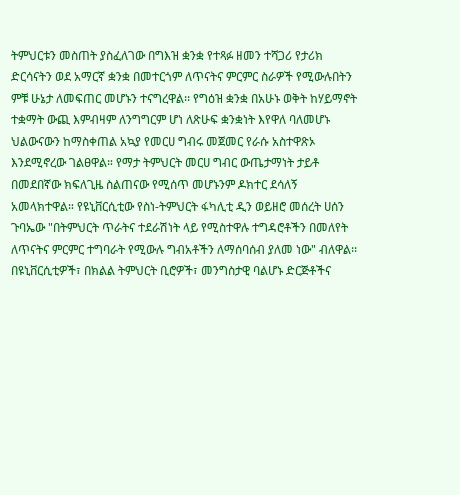ትምህርቱን መስጠት ያስፈለገው በግእዝ ቋንቋ የተጻፉ ዘመን ተሻጋሪ የታሪክ ድርሳናትን ወደ አማርኛ ቋንቋ በመተርጎም ለጥናትና ምርምር ስራዎች የሚውሉበትን ምቹ ሁኔታ ለመፍጠር መሆኑን ተናግረዋል፡፡ የግዕዝ ቋንቋ በአሁኑ ወቅት ከሃይማኖት ተቋማት ውጪ እምብዛም ለንግግርም ሆነ ለጽሁፍ ቋንቋነት እየዋለ ባለመሆኑ ህልውናውን ከማስቀጠል አኳያ የመርሀ ግብሩ መጀመር የራሱ አስተዋጽኦ እንደሚኖረው ገልፀዋል። የማታ ትምህርት መርሀ ግብር ውጤታማነት ታይቶ በመደበኛው ክፍለጊዜ ስልጠናው የሚሰጥ መሆኑንም ዶክተር ደሳለኝ አመላክተዋል። የዩኒቨርሲቲው የስነ-ትምህርት ፋካሊቲ ዲን ወይዘሮ መሰረት ሀሰን ጉባኤው "በትምህርት ጥራትና ተደራሽነት ላይ የሚስተዋሉ ተግዳሮቶችን በመለየት ለጥናትና ምርምር ተግባራት የሚውሉ ግብአቶችን ለማሰባሰብ ያለመ ነው" ብለዋል፡፡ በዩኒቨርሲቲዎች፣ በክልል ትምህርት ቢሮዎች፣ መንግስታዊ ባልሆኑ ድርጅቶችና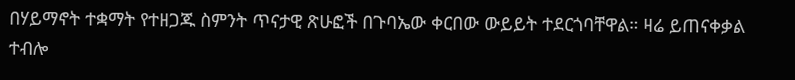በሃይማኖት ተቋማት የተዘጋጁ ስምንት ጥናታዊ ጽሁፎች በጉባኤው ቀርበው ውይይት ተደርጎባቸዋል። ዛሬ ይጠናቀቃል ተብሎ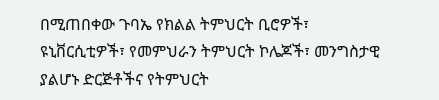በሚጠበቀው ጉባኤ የክልል ትምህርት ቢሮዎች፣ ዩኒቨርሲቲዎች፣ የመምህራን ትምህርት ኮሌጆች፣ መንግስታዊ ያልሆኑ ድርጅቶችና የትምህርት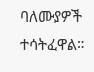ባለሙያዎች ተሳትፈዋል።